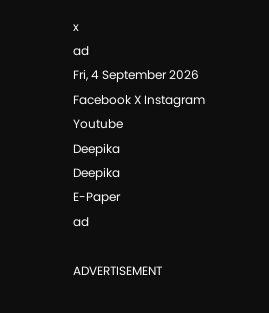x
ad
Fri, 4 September 2026
Facebook X Instagram Youtube
Deepika
Deepika
E-Paper
ad

ADVERTISEMENT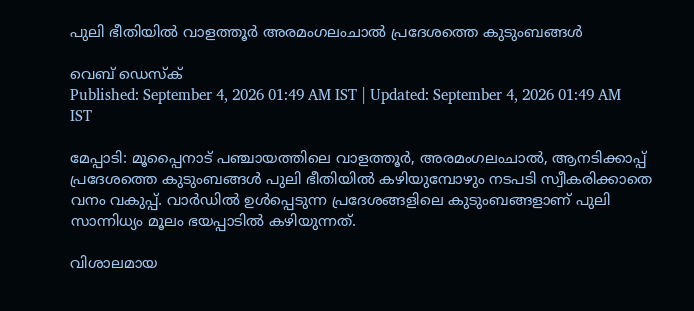പുലി ഭീതിയില്‍ വാളത്തൂര്‍ അരമംഗലംചാല്‍ പ്രദേശത്തെ കുടുംബങ്ങള്‍

വെബ് ഡെസ്ക്
Published: September 4, 2026 01:49 AM IST | Updated: September 4, 2026 01:49 AM IST

മേപ്പാടി: മൂപ്പൈനാട് പഞ്ചായത്തിലെ വാളത്തൂര്‍, അരമംഗലംചാല്‍, ആനടിക്കാപ്പ് പ്രദേശത്തെ കുടുംബങ്ങള്‍ പുലി ഭീതിയില്‍ കഴിയുമ്പോഴും നടപടി സ്വീകരിക്കാതെ വനം വകുപ്പ്. വാര്‍ഡില്‍ ഉള്‍പ്പെടുന്ന പ്രദേശങ്ങളിലെ കുടുംബങ്ങളാണ് പുലി സാന്നിധ്യം മൂലം ഭയപ്പാടില്‍ കഴിയുന്നത്.

വിശാലമായ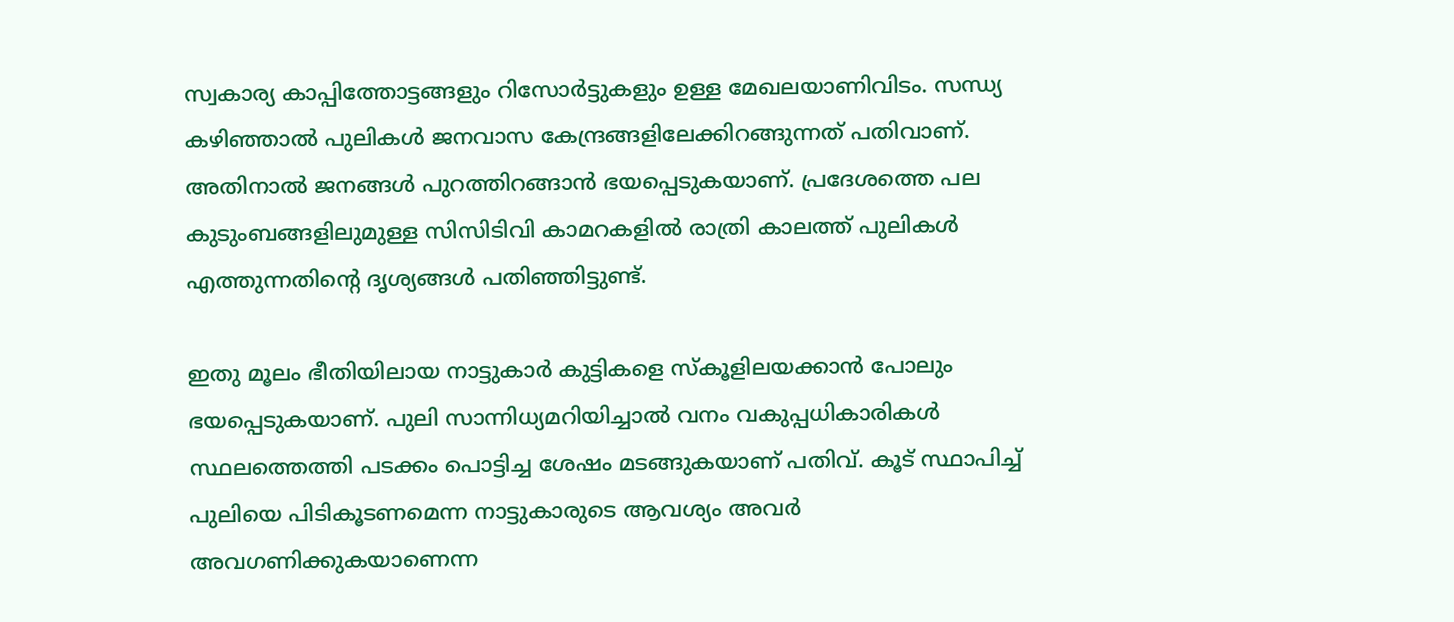സ്വകാര്യ കാപ്പിത്തോട്ടങ്ങളും റിസോര്‍ട്ടുകളും ഉള്ള മേഖലയാണിവിടം. സന്ധ്യ കഴിഞ്ഞാല്‍ പുലികള്‍ ജനവാസ കേന്ദ്രങ്ങളിലേക്കിറങ്ങുന്നത് പതിവാണ്. അതിനാല്‍ ജനങ്ങള്‍ പുറത്തിറങ്ങാന്‍ ഭയപ്പെടുകയാണ്. പ്രദേശത്തെ പല കുടുംബങ്ങളിലുമുള്ള സിസിടിവി കാമറകളില്‍ രാത്രി കാലത്ത് പുലികള്‍ എത്തുന്നതിന്‍റെ ദൃശ്യങ്ങള്‍ പതിഞ്ഞിട്ടുണ്ട്.

ഇതു മൂലം ഭീതിയിലായ നാട്ടുകാര്‍ കുട്ടികളെ സ്‌കൂളിലയക്കാന്‍ പോലും ഭയപ്പെടുകയാണ്. പുലി സാന്നിധ്യമറിയിച്ചാല്‍ വനം വകുപ്പധികാരികള്‍ സ്ഥലത്തെത്തി പടക്കം പൊട്ടിച്ച ശേഷം മടങ്ങുകയാണ് പതിവ്. കൂട് സ്ഥാപിച്ച് പുലിയെ പിടികൂടണമെന്ന നാട്ടുകാരുടെ ആവശ്യം അവര്‍ അവഗണിക്കുകയാണെന്ന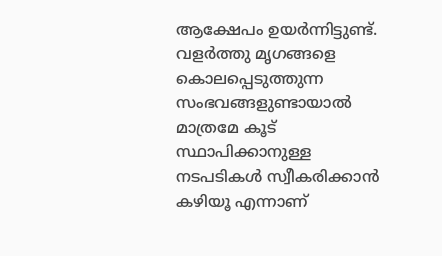ആക്ഷേപം ഉയര്‍ന്നിട്ടുണ്ട്. വളര്‍ത്തു മൃഗങ്ങളെ കൊലപ്പെടുത്തുന്ന സംഭവങ്ങളുണ്ടായാല്‍ മാത്രമേ കൂട് സ്ഥാപിക്കാനുള്ള നടപടികള്‍ സ്വീകരിക്കാന്‍ കഴിയൂ എന്നാണ്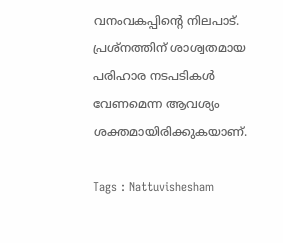വനംവകപ്പിന്‍റെ നിലപാട്. പ്രശ്‌നത്തിന് ശാശ്വതമായ പരിഹാര നടപടികള്‍ വേണമെന്ന ആവശ്യം ശക്തമായിരിക്കുകയാണ്.

Tags : Nattuvishesham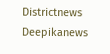Districtnews Deepikanews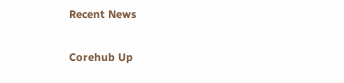Recent News

Corehub Up